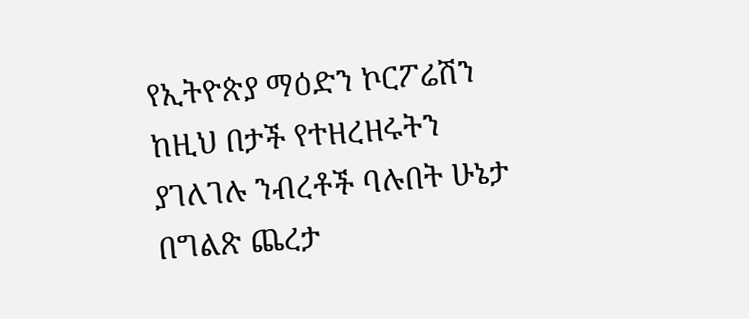የኢትዮጵያ ማዕድን ኮርፖሬሽን ከዚህ በታች የተዘረዘሩትን ያገለገሉ ንብረቶች ባሉበት ሁኔታ በግልጽ ጨረታ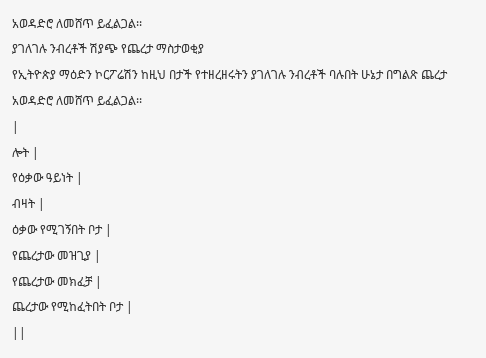አወዳድሮ ለመሸጥ ይፈልጋል፡፡
ያገለገሉ ንብረቶች ሽያጭ የጨረታ ማስታወቂያ
የኢትዮጵያ ማዕድን ኮርፖሬሽን ከዚህ በታች የተዘረዘሩትን ያገለገሉ ንብረቶች ባሉበት ሁኔታ በግልጽ ጨረታ አወዳድሮ ለመሸጥ ይፈልጋል፡፡
|
ሎት |
የዕቃው ዓይነት |
ብዛት |
ዕቃው የሚገኝበት ቦታ |
የጨረታው መዝጊያ |
የጨረታው መክፈቻ |
ጨረታው የሚከፈትበት ቦታ |
||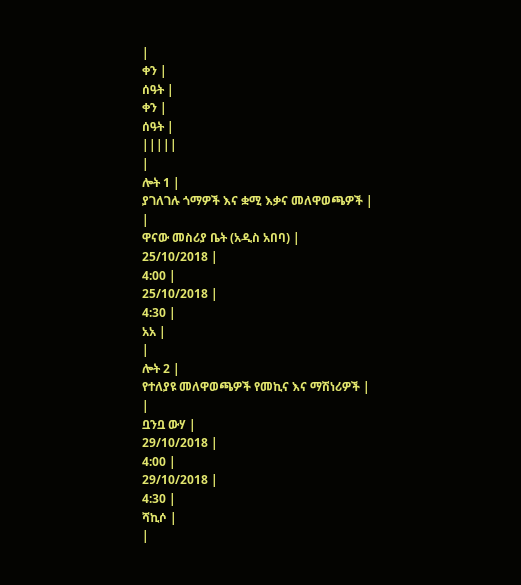|
ቀን |
ሰዓት |
ቀን |
ሰዓት |
|||||
|
ሎት 1 |
ያገለገሉ ጎማዎች እና ቋሚ እቃና መለዋወጫዎች |
|
ዋናው መስሪያ ቤት (አዲስ አበባ) |
25/10/2018 |
4:00 |
25/10/2018 |
4:30 |
አአ |
|
ሎት 2 |
የተለያዩ መለዋወጫዎች የመኪና እና ማሽነሪዎች |
|
ቧንቧ ውሃ |
29/10/2018 |
4:00 |
29/10/2018 |
4:30 |
ሻኪሶ |
|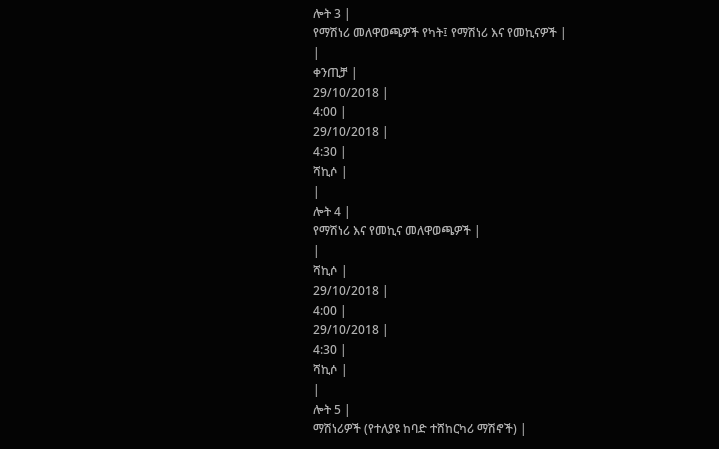ሎት 3 |
የማሽነሪ መለዋወጫዎች የካት፤ የማሽነሪ እና የመኪናዎች |
|
ቀንጢቻ |
29/10/2018 |
4:00 |
29/10/2018 |
4:30 |
ሻኪሶ |
|
ሎት 4 |
የማሽነሪ እና የመኪና መለዋወጫዎች |
|
ሻኪሶ |
29/10/2018 |
4:00 |
29/10/2018 |
4:30 |
ሻኪሶ |
|
ሎት 5 |
ማሽነሪዎች (የተለያዩ ከባድ ተሸከርካሪ ማሽኖች) |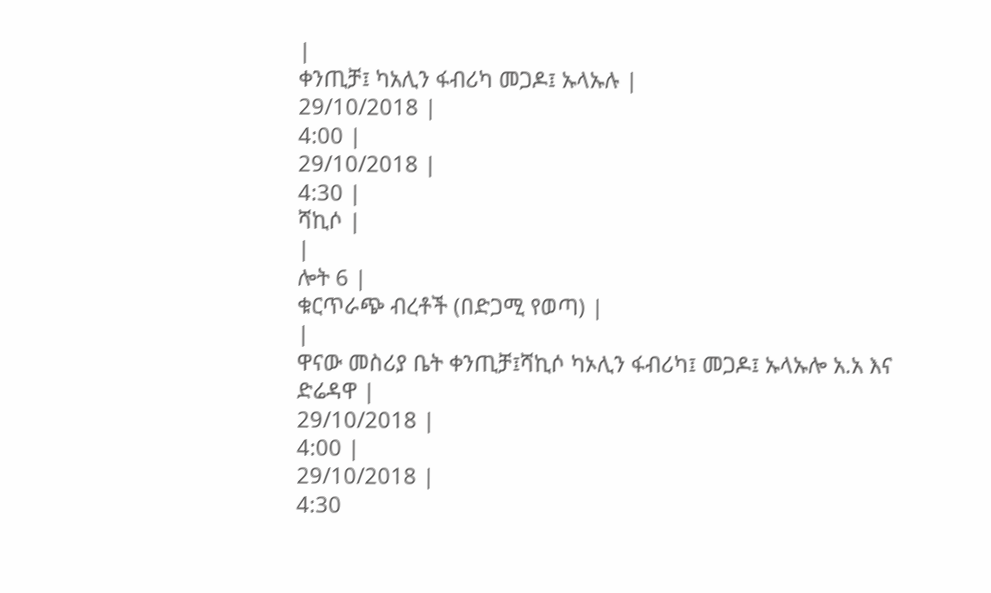|
ቀንጢቻ፤ ካአሊን ፋብሪካ መጋዶ፤ ኡላኡሉ |
29/10/2018 |
4:00 |
29/10/2018 |
4:30 |
ሻኪሶ |
|
ሎት 6 |
ቁርጥራጭ ብረቶች (በድጋሚ የወጣ) |
|
ዋናው መስሪያ ቤት ቀንጢቻ፤ሻኪሶ ካኦሊን ፋብሪካ፤ መጋዶ፤ ኡላኡሎ አ.አ እና ድሬዳዋ |
29/10/2018 |
4:00 |
29/10/2018 |
4:30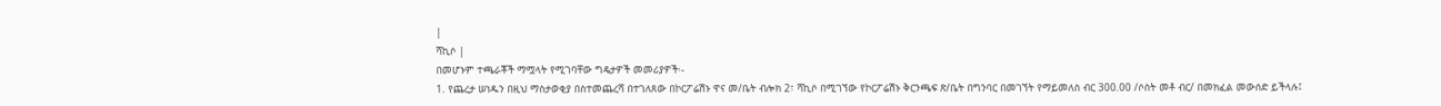|
ሻኪሶ |
በመሆኑም ተጫራቾች ማሟላት የሚገባቸው ግዴታዎች መመሪያዎች፡-
1. የጨረታ ሠነዱን በዚህ ማስታወቂያ በስተመጨረሻ በተገለጸው በኮርፖሬሽኑ ዋና መ/ቤት ብሎክ 2፣ ሻኪሶ በሚገኘው የኮርፖሬሽኑ ቅርንጫፍ ጽ/ቤት በግንባር በመገኘት የማይመለስ ብር 300.00 /ሶስት መቶ ብር/ በመክፈል መውሰድ ይችላሉ፤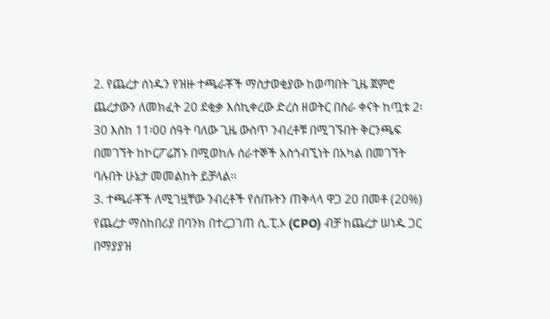2. የጨረታ ሰነዱን የዝዙ ተጫራቾች ማስታወቂያው ከወጣበት ጊዜ ጀምሮ ጨረታውን ለመክፈት 20 ደቂቃ እስኪቀረው ድረስ ዘወትር በስራ ቀናት ከጧቱ 2፡30 እስከ 11፡00 ሰዓት ባለው ጊዜ ውስጥ ንብረቶቹ በሚገኙበት ቅርንጫፍ በመገኘት ከኮርፖሬሽኑ በሚወከሉ ሰራተኞች አስጎብኚነት በአካል በመገኘት ባሉበት ሁኔታ መመልከት ይቻላል፡፡
3. ተጫራቾች ለሚገዟቸው ንብረቶች የሰጡትን ጠቅላላ ዋጋ 20 በመቶ (20%) የጨረታ ማስከበሪያ በባንክ በተረጋገጠ ሲ.ፒ.ኦ (CPO) ብቻ ከጨረታ ሠነዱ ጋር በማያያዝ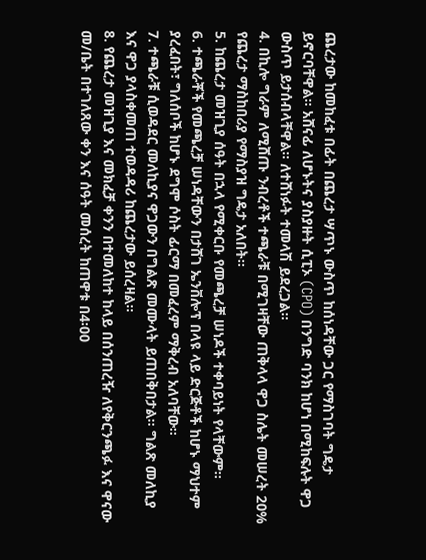ጨረታው ከመከፈቱ በፊት በጨረታ ሣጥኑ ውስጥ ከሰነዳቸው ጋር የማስገባት ግዴታ ይኖርባቸዋል፡፡ አሸናፊ ለሆኑትና ያስያዙት ሲፒኦ (CPO) በንግድ ባንክ ከሆነ በሚከፍሉት ዋጋ ውስጥ ይታሰብላቸዋል፡፡ ለተሸነፉት ተመላሽ ይደረጋል፡፡
4. በኪሎ ግራም ለሚሸጡ ንብረቶች ተጫራቹ በሚገዛቸው ጠቅላላ ዋጋ ስሌት መሠረት 20% የጨረታ ማስከበሪያ የማስያዝ ግዴታ አለበት።
5. ከጨረታ መዝጊያ ሰዓት በኋላ የሚቀርቡ የመጫረቻ ሠነዶች ተቀባይነት የላቸውም፡፡
6. ተጫራቾች የመጫረቻ ሠነዳቸውን በታሸገ ኤንቨሎፕ በላዩ ላይ ድርጅቶች ከሆኑ ማህተም ያረፈበት፣ ግለሰቦች ከሆኑ ደግሞ ሶስት ፊርማ በመፈረም ማቅረብ አለባቸው፡፡
7. ተጫራቹ ሲወዳደር መለኪያና ዋጋውን በግልጽ መሙላት ይጠበቅበታል፡፡ ግልጽ መለኪያ እና ዋጋ ያላስቀመጠ ተወዳዳሪ ከጨረታው ይሰረዛል።
8. የጨረታ መዝጊያ እና መክፈቻ ቀንን በተመለከተ ከላይ በሰንጠረዥ ለየቅርንጫፉ እና ዋናው መ/ቤት በተገለጸው ቀን እና ሰዓት መሰረት ከጠዋቱ በ4፡00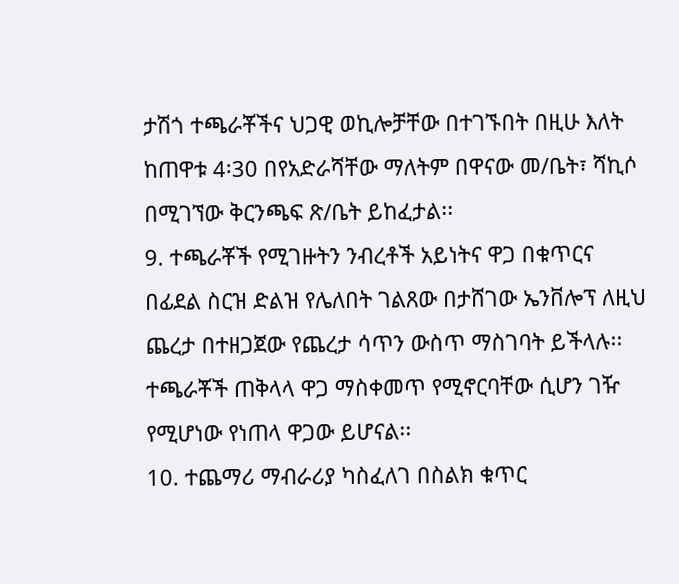ታሽጎ ተጫራቾችና ህጋዊ ወኪሎቻቸው በተገኙበት በዚሁ እለት ከጠዋቱ 4፡30 በየአድራሻቸው ማለትም በዋናው መ/ቤት፣ ሻኪሶ በሚገኘው ቅርንጫፍ ጽ/ቤት ይከፈታል፡፡
9. ተጫራቾች የሚገዙትን ንብረቶች አይነትና ዋጋ በቁጥርና በፊደል ስርዝ ድልዝ የሌለበት ገልጸው በታሸገው ኤንቨሎፕ ለዚህ ጨረታ በተዘጋጀው የጨረታ ሳጥን ውስጥ ማስገባት ይችላሉ፡፡ ተጫራቾች ጠቅላላ ዋጋ ማስቀመጥ የሚኖርባቸው ሲሆን ገዥ የሚሆነው የነጠላ ዋጋው ይሆናል፡፡
10. ተጨማሪ ማብራሪያ ካስፈለገ በስልክ ቁጥር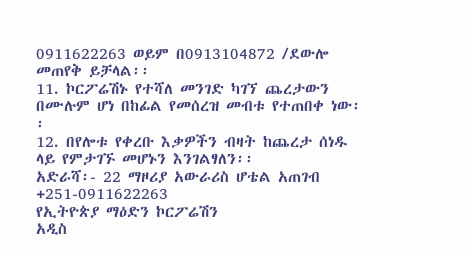0911622263 ወይም በ0913104872 /ደውሎ መጠየቅ ይቻላል፡፡
11. ኮርፖሬሽኑ የተሻለ መንገድ ካገኘ ጨረታውን በሙሉም ሆነ በከፊል የመሰረዝ መብቱ የተጠበቀ ነው፡፡
12. በየሎቱ የቀረቡ እቃዎችን ብዛት ከጨረታ ሰነዱ ላይ የምታገኙ መሆኑን እንገልፃለን፡፡
አድራሻ፡- 22 ማዞሪያ አውራሪስ ሆቴል አጠገብ
+251-0911622263
የኢትዮጵያ ማዕድን ኮርፖሬሽን
አዲስ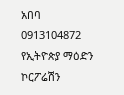አበባ
0913104872
የኢትዮጵያ ማዕድን ኮርፖሬሽን